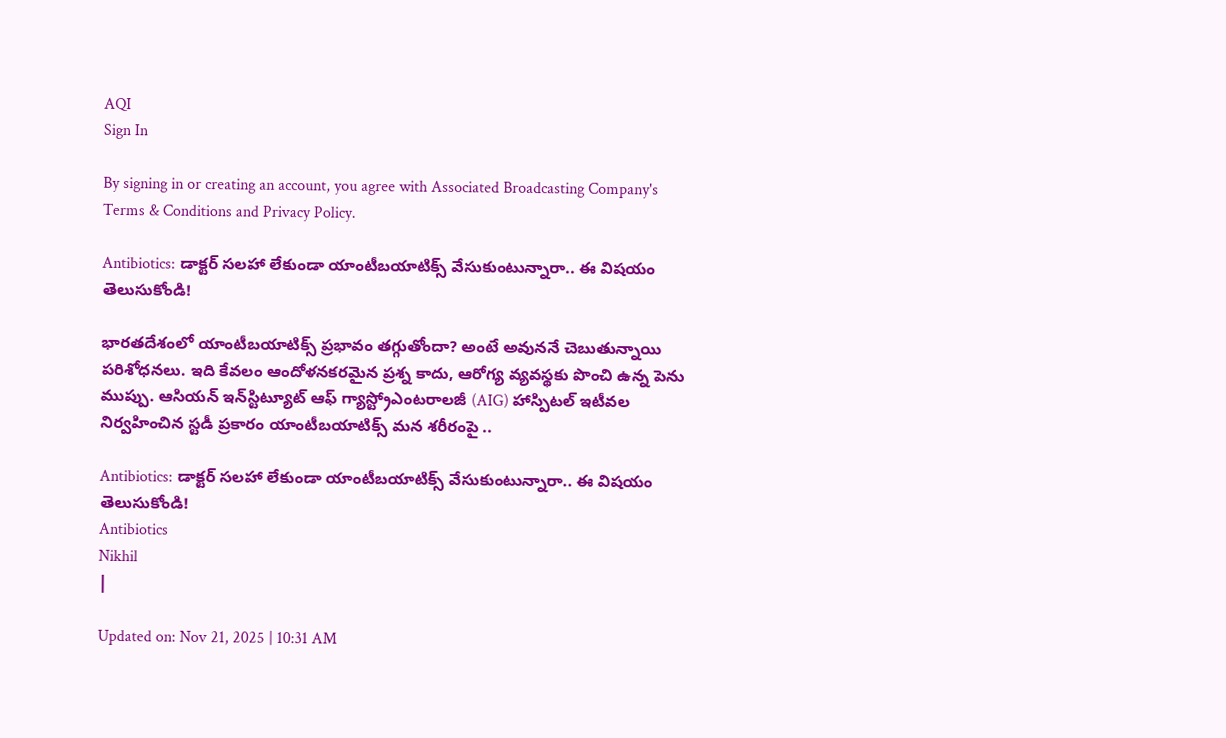AQI
Sign In

By signing in or creating an account, you agree with Associated Broadcasting Company's Terms & Conditions and Privacy Policy.

Antibiotics: డాక్టర్ సలహా లేకుండా యాంటీబయాటిక్స్ వేసుకుంటున్నారా.. ఈ విషయం తెలుసుకోండి!

భారతదేశంలో యాంటీబయాటిక్స్ ప్రభావం తగ్గుతోందా? అంటే అవుననే చెబుతున్నాయి పరిశోధనలు. ఇది కేవలం ఆందోళనకరమైన ప్రశ్న కాదు, ఆరోగ్య వ్యవస్థకు పొంచి ఉన్న పెను ముప్పు. ఆసియన్ ఇన్‌స్టిట్యూట్ ఆఫ్ గ్యాస్ట్రోఎంటరాలజీ (AIG) హాస్పిటల్ ఇటీవల నిర్వహించిన స్టడీ ప్రకారం యాంటీబయాటిక్స్ మన శరీరంపై ..

Antibiotics: డాక్టర్ సలహా లేకుండా యాంటీబయాటిక్స్ వేసుకుంటున్నారా.. ఈ విషయం తెలుసుకోండి!
Antibiotics
Nikhil
|

Updated on: Nov 21, 2025 | 10:31 AM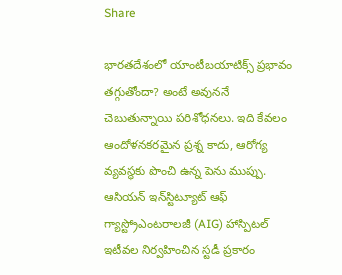Share

భారతదేశంలో యాంటీబయాటిక్స్ ప్రభావం తగ్గుతోందా? అంటే అవుననే చెబుతున్నాయి పరిశోధనలు. ఇది కేవలం ఆందోళనకరమైన ప్రశ్న కాదు, ఆరోగ్య వ్యవస్థకు పొంచి ఉన్న పెను ముప్పు. ఆసియన్ ఇన్‌స్టిట్యూట్ ఆఫ్ గ్యాస్ట్రోఎంటరాలజీ (AIG) హాస్పిటల్ ఇటీవల నిర్వహించిన స్టడీ ప్రకారం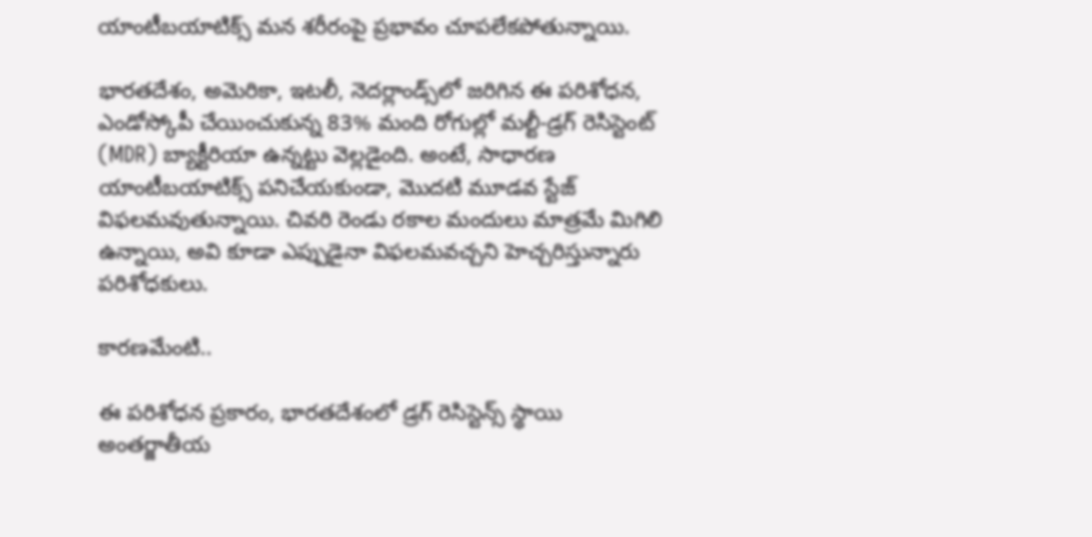యాంటీబయాటిక్స్ మన శరీరంపై ప్రభావం చూపలేకపోతున్నాయి.

భారతదేశం, అమెరికా, ఇటలీ, నెదర్లాండ్స్‌లో జరిగిన ఈ పరిశోధన, ఎండోస్కోపీ చేయించుకున్న 83% మంది రోగుల్లో మల్టీ-డ్రగ్ రెసిస్టెంట్ (MDR) బ్యాక్టీరియా ఉన్నట్టు వెల్లడైంది. అంటే, సాధారణ యాంటీబయాటిక్స్ పనిచేయకుండా, మొదటి మూడవ స్టేజ్ విఫలమవుతున్నాయి. చివరి రెండు రకాల మందులు మాత్రమే మిగిలి ఉన్నాయి, అవి కూడా ఎప్పుడైనా విఫలమవచ్చని హెచ్చరిస్తున్నారు పరిశోధకులు.

కారణమేంటి..

ఈ పరిశోధన ప్రకారం, భారతదేశంలో డ్రగ్ రెసిస్టెన్స్ స్థాయి అంతర్జాతీయ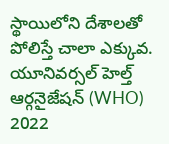స్థాయిలోని దేశాలతో పోలిస్తే చాలా ఎక్కువ. యూనివర్సల్ హెల్త్ ఆర్గనైజేషన్ (WHO) 2022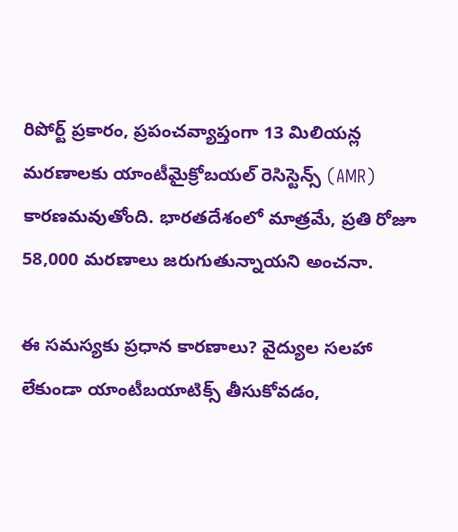రిపోర్ట్ ప్రకారం, ప్రపంచవ్యాప్తంగా 13 మిలియన్ల మరణాలకు యాంటీమైక్రోబయల్ రెసిస్టెన్స్ (AMR) కారణమవుతోంది. భారతదేశంలో మాత్రమే, ప్రతి రోజూ 58,000 మరణాలు జరుగుతున్నాయని అంచనా.

ఈ సమస్యకు ప్రధాన కారణాలు? వైద్యుల సలహా లేకుండా యాంటీబయాటిక్స్ తీసుకోవడం,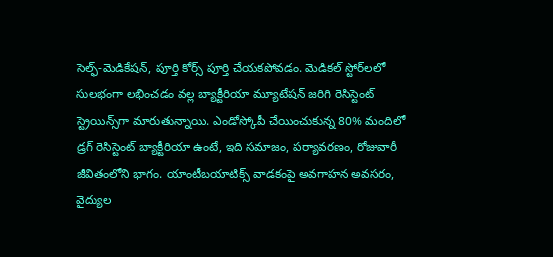సెల్ఫ్-మెడికేషన్, పూర్తి కోర్స్ పూర్తి చేయకపోవడం. మెడికల్ స్టోర్‌లలో సులభంగా లభించడం వల్ల బ్యాక్టీరియా మ్యూటేషన్ జరిగి రెసిస్టెంట్ స్ట్రెయిన్స్‌గా మారుతున్నాయి. ఎండోస్కోపీ చేయించుకున్న 80% మందిలో డ్రగ్ రెసిస్టెంట్ బ్యాక్టీరియా ఉంటే, ఇది సమాజం, పర్యావరణం, రోజువారీ జీవితంలోని భాగం. యాంటీబయాటిక్స్‌ వాడకంపై అవగాహన అవసరం, వైద్యుల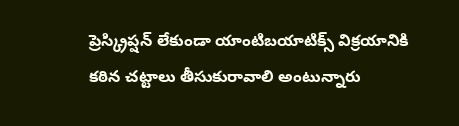ప్రెస్క్రిప్షన్ లేకుండా యాంటిబయాటిక్స్ విక్రయానికి కఠిన చట్టాలు తీసుకురావాలి అంటున్నారు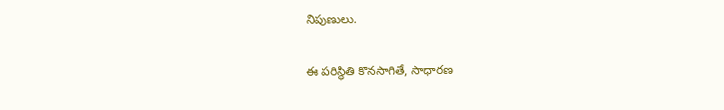నిపుణులు.

ఈ పరిస్థితి కొనసాగితే, సాధారణ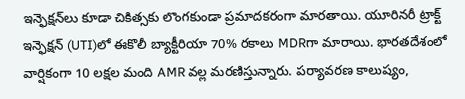ఇన్ఫెక్షన్‌లు కూడా చికిత్సకు లొంగకుండా ప్రమాదకరంగా మారతాయి. యూరినరీ ట్రాక్ట్ ఇన్ఫెక్షన్ (UTI)లో ఈకొలీ బ్యాక్టీరియా 70% రకాలు MDRగా మారాయి. భారతదేశంలో వార్షికంగా 10 లక్షల మంది AMR వల్ల మరణిస్తున్నారు. పర్యావరణ కాలుష్యం,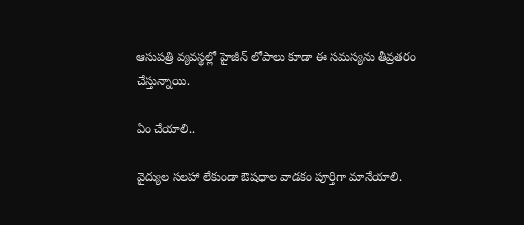ఆసుపత్రి వ్యవస్థల్లో హైజీన్ లోపాలు కూడా ఈ సమస్యను తీవ్రతరం చేస్తున్నాయి.

ఏం చేయాలి..

వైద్యుల సలహా లేకుండా ఔషధాల వాడకం పూర్తిగా మానేయాలి.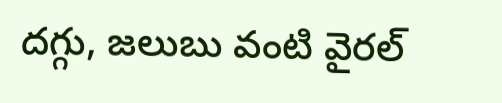దగ్గు, జలుబు వంటి వైరల్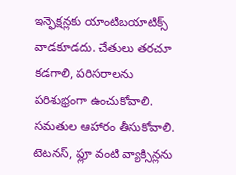ఇన్ఫెక్షన్లకు యాంటిబయాటిక్స్ వాడకూడదు. చేతులు తరచూ కడగాలి, పరిసరాలను పరిశుభ్రంగా ఉంచుకోవాలి. సమతుల ఆహారం తీసుకోవాలి. టెటనస్, ఫ్లూ వంటి వ్యాక్సిన్లను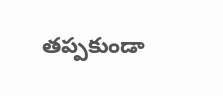తప్పకుండా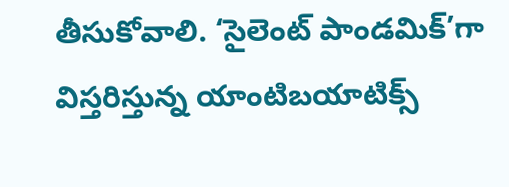తీసుకోవాలి. ‘సైలెంట్ పాండమిక్’గా విస్తరిస్తున్న యాంటిబయాటిక్స్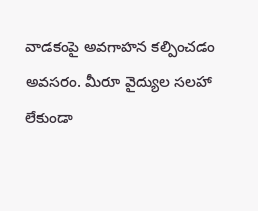వాడకంపై అవగాహన కల్పించడం అవసరం. మీరూ వైద్యుల సలహా లేకుండా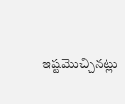ఇష్టమొచ్చినట్లు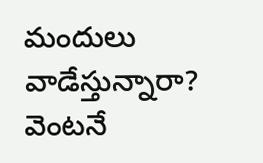మందులు వాడేస్తున్నారా? వెంటనే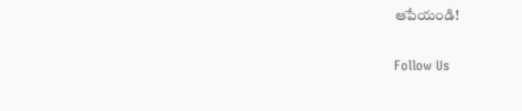ఆపేయండి!

Follow Us